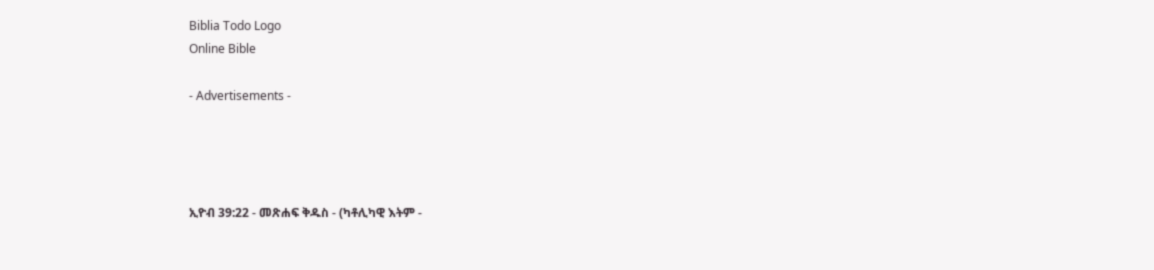Biblia Todo Logo
Online Bible

- Advertisements -




ኢዮብ 39:22 - መጽሐፍ ቅዱስ - (ካቶሊካዊ እትም -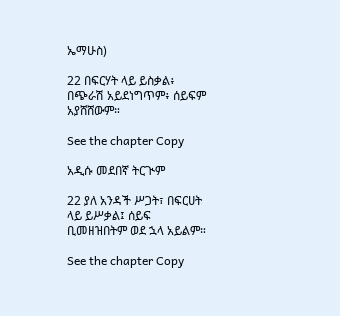ኤማሁስ)

22 በፍርሃት ላይ ይስቃል፥ በጭራሽ አይደነግጥም፥ ሰይፍም አያሸሸውም።

See the chapter Copy

አዲሱ መደበኛ ትርጒም

22 ያለ አንዳች ሥጋት፣ በፍርሀት ላይ ይሥቃል፤ ሰይፍ ቢመዘዝበትም ወደ ኋላ አይልም።

See the chapter Copy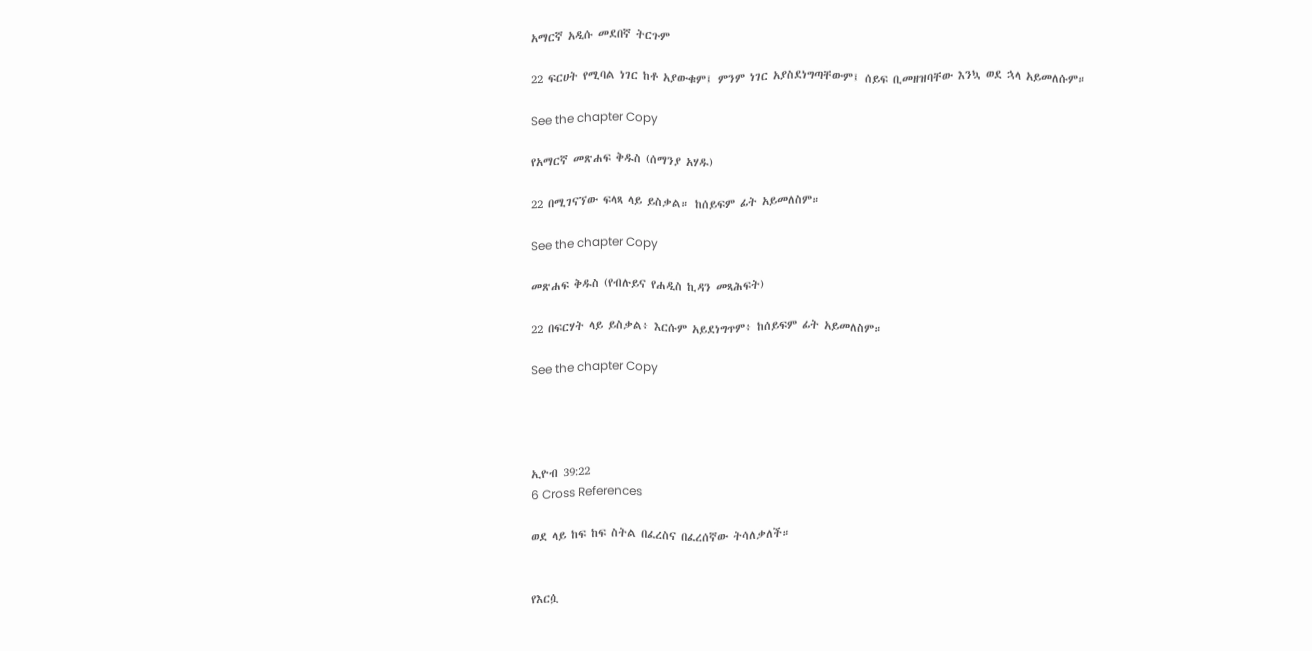አማርኛ አዲሱ መደበኛ ትርጉም

22 ፍርሀት የሚባል ነገር ከቶ አያውቁም፤ ምንም ነገር አያስደነግጣቸውም፤ ሰይፍ ቢመዘዝባቸው እንኳ ወደ ኋላ አይመለሱም።

See the chapter Copy

የአማርኛ መጽሐፍ ቅዱስ (ሰማንያ አሃዱ)

22 በሚገናኘው ፍላጻ ላይ ይስቃል። ከሰይፍም ፊት አይመለስም።

See the chapter Copy

መጽሐፍ ቅዱስ (የብሉይና የሐዲስ ኪዳን መጻሕፍት)

22 በፍርሃት ላይ ይስቃል፥ እርሱም አይደነግጥም፥ ከሰይፍም ፊት አይመለስም።

See the chapter Copy




ኢዮብ 39:22
6 Cross References

ወደ ላይ ከፍ ከፍ ስትል በፈረስና በፈረሰኛው ትሳለቃለች።


የእርሷ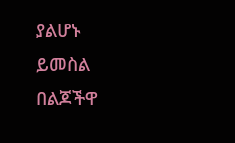ያልሆኑ ይመስል በልጆችዋ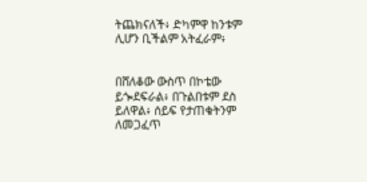ትጨክናለች፥ ድካምዋ ከንቱም ሊሆን ቢችልም አትፈራም፥


በሸለቆው ውስጥ በኮቴው ይጐደፍራል፥ በጉልበቱም ደስ ይለዋል፥ ሰይፍ የታጠቁትንም ለመጋፈጥ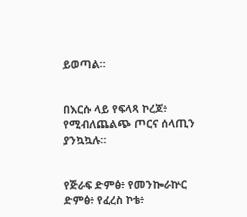ይወጣል።


በእርሱ ላይ የፍላጻ ኮረጆ፥ የሚብለጨልጭ ጦርና ሰላጢን ያንኳኳሉ።


የጅራፍ ድምፅ፥ የመንኰራኵር ድምፅ፥ የፈረስ ኮቴ፥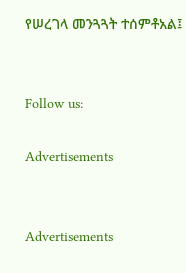የሠረገላ መንጓጓት ተሰምቶአል፤


Follow us:

Advertisements


Advertisements